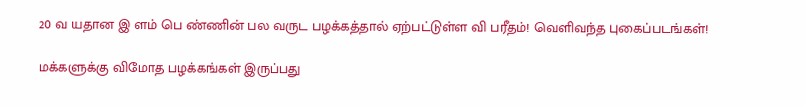20 வ யதான இ ளம் பெ ண்ணின் பல வருட பழக்கத்தால் ஏற்பட்டுள்ள வி பரீதம்! வெளிவந்த புகைப்படங்கள்!

மக்களுக்கு விமோத பழக்கங்கள் இருப்பது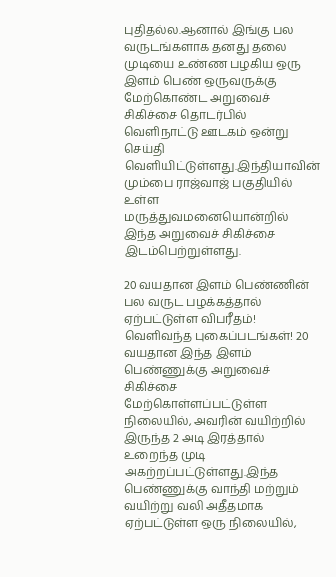புதிதல்ல.ஆனால் இங்கு பல வருடங்களாக தனது தலை முடியை உண்ண பழகிய ஒரு இளம் பெண் ஒருவருக்கு மேற்கொண்ட அறுவைச் சிகிச்சை தொடர்பில் வெளிநாட்டு ஊடகம் ஒன்று செய்தி வெளியிட்டுள்ளது.இந்தியாவின் மும்பை ராஜ்வாஜ் பகுதியில் உள்ள மருத்துவமனையொன்றில் இந்த அறுவைச் சிகிச்சை இடம்பெற்றுள்ளது.

20 வயதான இளம் பெண்ணின் பல வருட பழக்கத்தால் ஏற்பட்டுள்ள விபரீதம்! வெளிவந்த புகைப்படங்கள்! 20 வயதான இந்த இளம் பெண்ணுக்கு அறுவைச் சிகிச்சை மேற்கொள்ளப்பட்டுள்ள நிலையில், அவரின் வயிற்றில் இருந்த 2 அடி இரத்தால் உறைந்த முடி அகற்றப்பட்டுள்ளது.இந்த பெண்ணுக்கு வாந்தி மற்றும் வயிற்று வலி அதீதமாக ஏற்பட்டுள்ள ஒரு நிலையில்,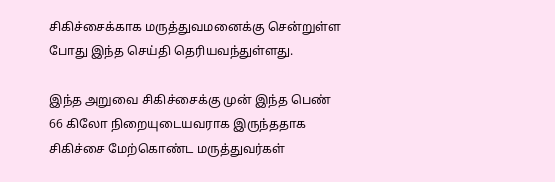சிகிச்சைக்காக மருத்துவமனைக்கு சென்றுள்ள போது இந்த செய்தி தெரியவந்துள்ளது.

இந்த அறுவை சிகிச்சைக்கு முன் இந்த பெண் 66 கிலோ நிறையுடையவராக இருந்ததாக சிகிச்சை மேற்கொண்ட மருத்துவர்கள்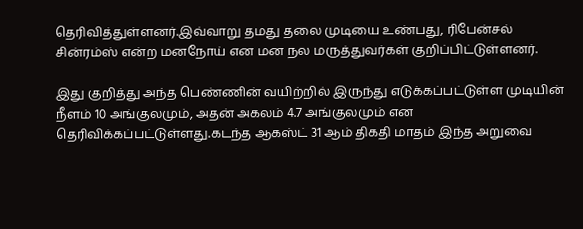தெரிவித்துள்ளனர்.இவ்வாறு தமது தலை முடியை உண்பது, ரிபேன்சல் சின்ரம்ஸ் என்ற மனநோய் என மன நல மருத்துவர்கள் குறிப்பிட்டுள்ளனர்.

இது குறித்து அந்த பெண்ணின் வயிற்றில் இருந்து எடுக்கப்பட்டுள்ள முடியின் நீளம் 10 அங்குலமும், அதன் அகலம் 4.7 அங்குலமும் என தெரிவிக்கப்பட்டுள்ளது.கடந்த ஆகஸ்ட் 31 ஆம் திகதி மாதம் இந்த அறுவை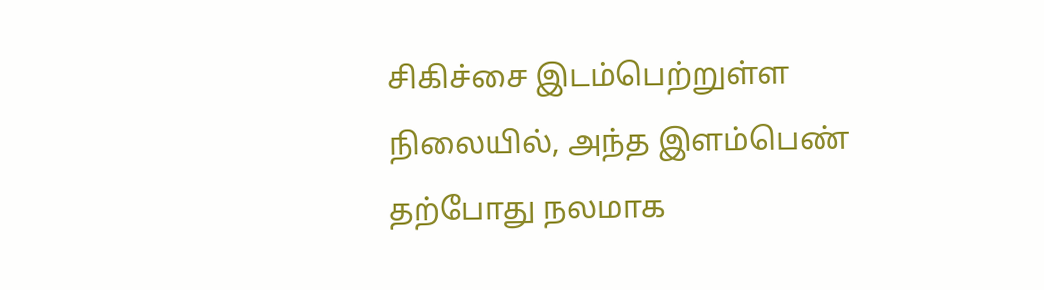சிகிச்சை இடம்பெற்றுள்ள நிலையில், அந்த இளம்பெண் தற்போது நலமாக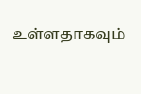உள்ளதாகவும்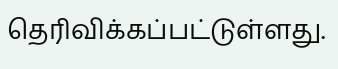தெரிவிக்கப்பட்டுள்ளது.